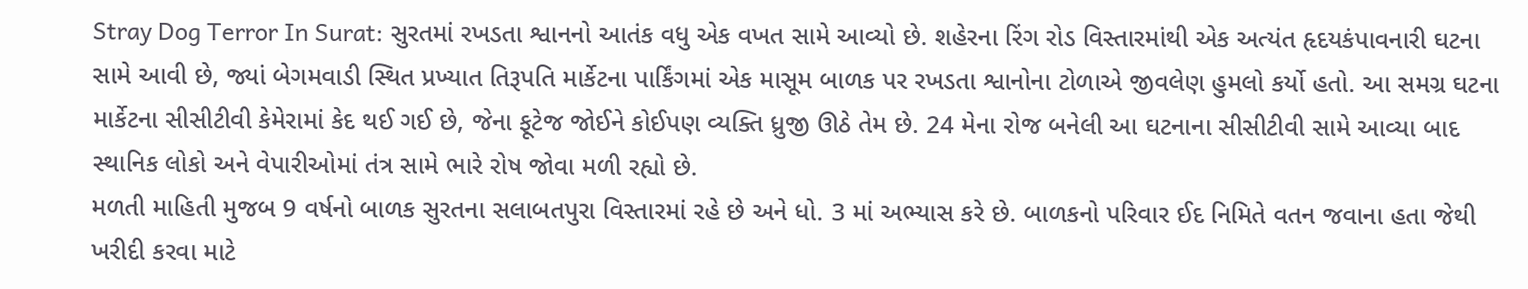Stray Dog Terror In Surat: સુરતમાં રખડતા શ્વાનનો આતંક વધુ એક વખત સામે આવ્યો છે. શહેરના રિંગ રોડ વિસ્તારમાંથી એક અત્યંત હૃદયકંપાવનારી ઘટના સામે આવી છે, જ્યાં બેગમવાડી સ્થિત પ્રખ્યાત તિરૂપતિ માર્કેટના પાર્કિંગમાં એક માસૂમ બાળક પર રખડતા શ્વાનોના ટોળાએ જીવલેણ હુમલો કર્યો હતો. આ સમગ્ર ઘટના માર્કેટના સીસીટીવી કેમેરામાં કેદ થઈ ગઈ છે, જેના ફૂટેજ જોઈને કોઈપણ વ્યક્તિ ધ્રુજી ઊઠે તેમ છે. 24 મેના રોજ બનેલી આ ઘટનાના સીસીટીવી સામે આવ્યા બાદ સ્થાનિક લોકો અને વેપારીઓમાં તંત્ર સામે ભારે રોષ જોવા મળી રહ્યો છે.
મળતી માહિતી મુજબ 9 વર્ષનો બાળક સુરતના સલાબતપુરા વિસ્તારમાં રહે છે અને ધો. 3 માં અભ્યાસ કરે છે. બાળકનો પરિવાર ઈદ નિમિતે વતન જવાના હતા જેથી ખરીદી કરવા માટે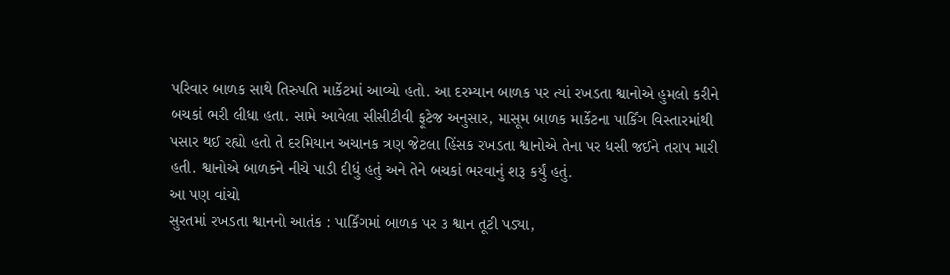પરિવાર બાળક સાથે તિરુપતિ માર્કેટમાં આવ્યો હતો. આ દરમ્યાન બાળક પર ત્યાં રખડતા શ્વાનોએ હુમલો કરીને બચકાં ભરી લીધા હતા. સામે આવેલા સીસીટીવી ફૂટેજ અનુસાર, માસૂમ બાળક માર્કેટના પાર્કિંગ વિસ્તારમાંથી પસાર થઈ રહ્યો હતો તે દરમિયાન અચાનક ત્રણ જેટલા હિંસક રખડતા શ્વાનોએ તેના પર ધસી જઈને તરાપ મારી હતી. શ્વાનોએ બાળકને નીચે પાડી દીધું હતું અને તેને બચકાં ભરવાનું શરૂ કર્યું હતું.
આ પણ વાંચો
સુરતમાં રખડતા શ્વાનનો આતંક : પાર્કિંગમાં બાળક પર ૩ શ્વાન તૂટી પડ્યા,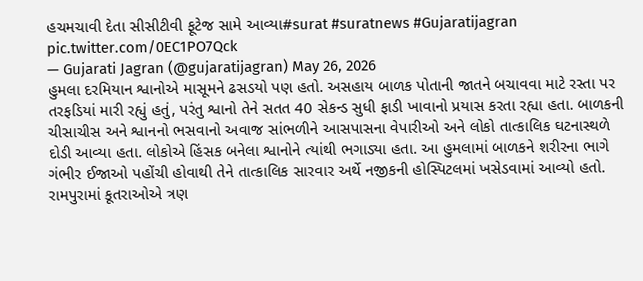હચમચાવી દેતા સીસીટીવી ફૂટેજ સામે આવ્યા#surat #suratnews #Gujaratijagran pic.twitter.com/0EC1PO7Qck
— Gujarati Jagran (@gujaratijagran) May 26, 2026
હુમલા દરમિયાન શ્વાનોએ માસૂમને ઢસડયો પણ હતો. અસહાય બાળક પોતાની જાતને બચાવવા માટે રસ્તા પર તરફડિયાં મારી રહ્યું હતું, પરંતુ શ્વાનો તેને સતત 40 સેકન્ડ સુધી ફાડી ખાવાનો પ્રયાસ કરતા રહ્યા હતા. બાળકની ચીસાચીસ અને શ્વાનનો ભસવાનો અવાજ સાંભળીને આસપાસના વેપારીઓ અને લોકો તાત્કાલિક ઘટનાસ્થળે દોડી આવ્યા હતા. લોકોએ હિંસક બનેલા શ્વાનોને ત્યાંથી ભગાડ્યા હતા. આ હુમલામાં બાળકને શરીરના ભાગે ગંભીર ઈજાઓ પહોંચી હોવાથી તેને તાત્કાલિક સારવાર અર્થે નજીકની હોસ્પિટલમાં ખસેડવામાં આવ્યો હતો.
રામપુરામાં કૂતરાઓએ ત્રણ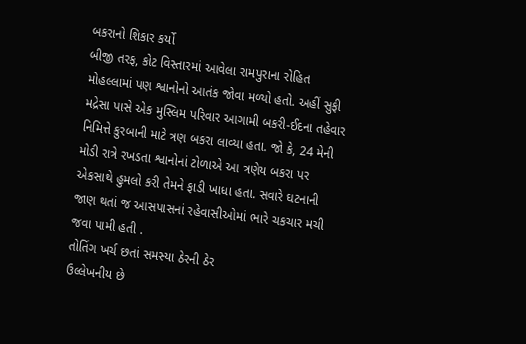બકરાનો શિકાર કર્યો
બીજી તરફ, કોટ વિસ્તારમાં આવેલા રામપુરાના રોહિત મોહલ્લામાં પણ શ્વાનોનો આતંક જોવા મળ્યો હતો. અહીં સુફી મદ્રેસા પાસે એક મુસ્લિમ પરિવાર આગામી બકરી-ઈદના તહેવાર નિમિત્તે કુરબાની માટે ત્રણ બકરા લાવ્યા હતા. જો કે, 24 મેની મોડી રાત્રે રખડતા શ્વાનોનાં ટોળાએ આ ત્રણેય બકરા પર એકસાથે હુમલો કરી તેમને ફાડી ખાધા હતા. સવારે ઘટનાની જાણ થતાં જ આસપાસનાં રહેવાસીઓમાં ભારે ચકચાર મચી જવા પામી હતી .
તોતિંગ ખર્ચ છતાં સમસ્યા ઠેરની ઠેર
ઉલ્લેખનીય છે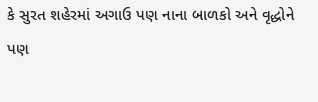કે સુરત શહેરમાં અગાઉ પણ નાના બાળકો અને વૃદ્ધોને પણ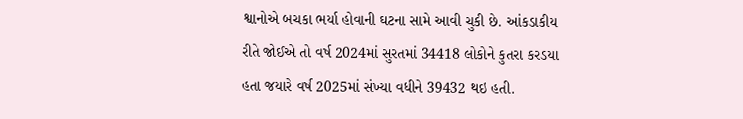શ્વાનોએ બચકા ભર્યા હોવાની ઘટના સામે આવી ચુકી છે. આંકડાકીય રીતે જોઈએ તો વર્ષ 2024માં સુરતમાં 34418 લોકોને કુતરા કરડયા હતા જયારે વર્ષ 2025માં સંખ્યા વધીને 39432 થઇ હતી.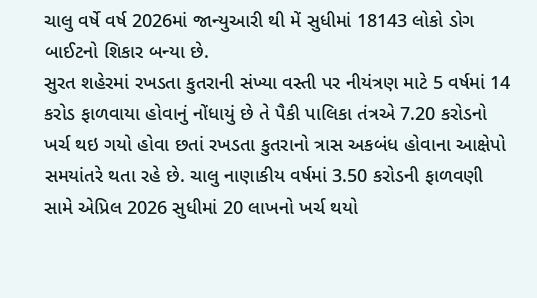ચાલુ વર્ષે વર્ષ 2026માં જાન્યુઆરી થી મેં સુધીમાં 18143 લોકો ડોગ બાઈટનો શિકાર બન્યા છે.
સુરત શહેરમાં રખડતા કુતરાની સંખ્યા વસ્તી પર નીયંત્રણ માટે 5 વર્ષમાં 14 કરોડ ફાળવાયા હોવાનું નોંધાયું છે તે પૈકી પાલિકા તંત્રએ 7.20 કરોડનો ખર્ચ થઇ ગયો હોવા છતાં રખડતા કુતરાનો ત્રાસ અકબંધ હોવાના આક્ષેપો સમયાંતરે થતા રહે છે. ચાલુ નાણાકીય વર્ષમાં 3.50 કરોડની ફાળવણી સામે એપ્રિલ 2026 સુધીમાં 20 લાખનો ખર્ચ થયો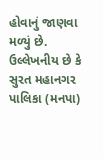હોવાનું જાણવા મળ્યું છે.
ઉલ્લેખનીય છે કે સુરત મહાનગર પાલિકા (મનપા)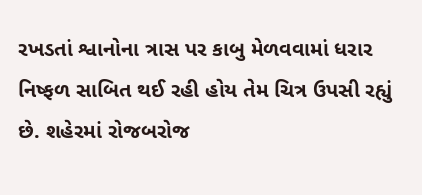રખડતાં શ્વાનોના ત્રાસ પર કાબુ મેળવવામાં ધરાર નિષ્ફળ સાબિત થઈ રહી હોય તેમ ચિત્ર ઉપસી રહ્યું છે. શહેરમાં રોજબરોજ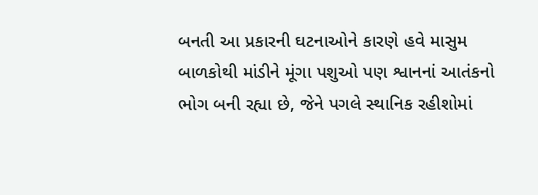બનતી આ પ્રકારની ઘટનાઓને કારણે હવે માસુમ બાળકોથી માંડીને મૂંગા પશુઓ પણ શ્વાનનાં આતંકનો ભોગ બની રહ્યા છે, જેને પગલે સ્થાનિક રહીશોમાં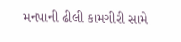મનપાની ઢીલી કામગીરી સામે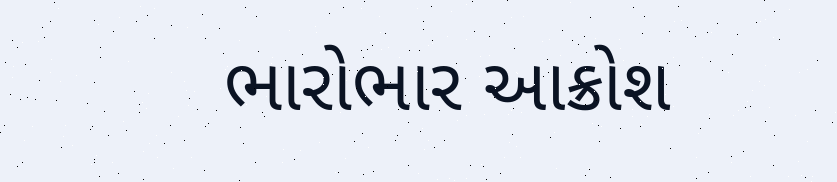ભારોભાર આક્રોશ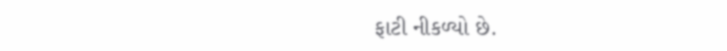ફાટી નીકળ્યો છે.